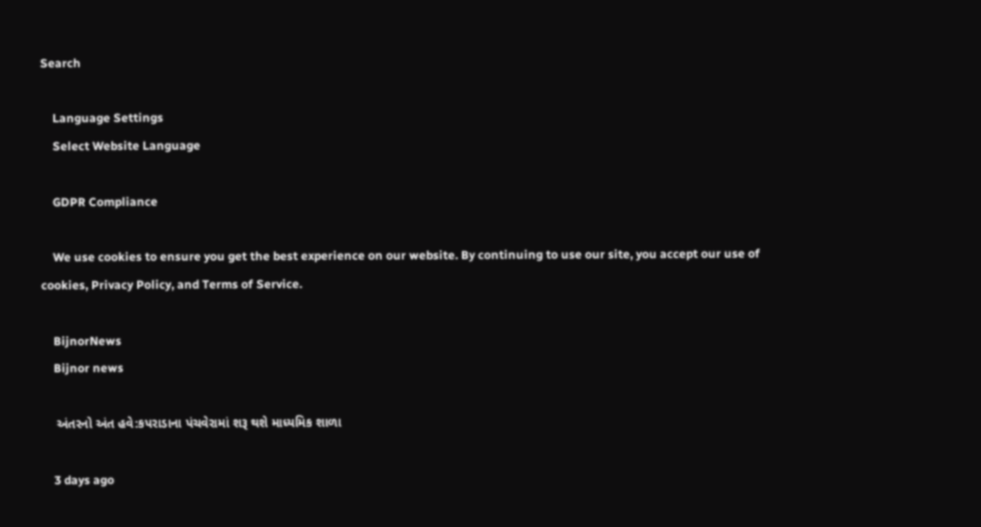Search

    Language Settings
    Select Website Language

    GDPR Compliance

    We use cookies to ensure you get the best experience on our website. By continuing to use our site, you accept our use of cookies, Privacy Policy, and Terms of Service.

    BijnorNews
    Bijnor news

    અંતરનો અંત હવે:કપરાડાના પંચવેરામાં શરૂ થશે માધ્યમિક શાળા

    3 days ago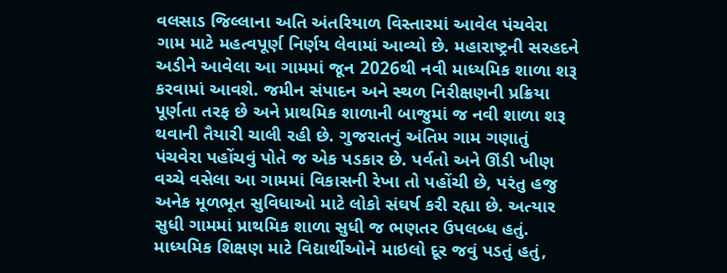વલસાડ જિલ્લાના અતિ અંતરિયાળ વિસ્તારમાં આવેલ પંચવેરા ગામ માટે મહત્વપૂર્ણ નિર્ણય લેવામાં આવ્યો છે. મહારાષ્ટ્રની સરહદને અડીને આવેલા આ ગામમાં જૂન 2026થી નવી માધ્યમિક શાળા શરૂ કરવામાં આવશે. જમીન સંપાદન અને સ્થળ નિરીક્ષણની પ્રક્રિયા પૂર્ણતા તરફ છે અને પ્રાથમિક શાળાની બાજુમાં જ નવી શાળા શરૂ થવાની તૈયારી ચાલી રહી છે. ગુજરાતનું અંતિમ ગામ ગણાતું પંચવેરા પહોંચવું પોતે જ એક પડકાર છે. પર્વતો અને ઊંડી ખીણ વચ્ચે વસેલા આ ગામમાં વિકાસની રેખા તો પહોંચી છે, પરંતુ હજુ અનેક મૂળભૂત સુવિધાઓ માટે લોકો સંઘર્ષ કરી રહ્યા છે. અત્યાર સુધી ગામમાં પ્રાથમિક શાળા સુધી જ ભણતર ઉપલબ્ધ હતું. માધ્યમિક શિક્ષણ માટે વિદ્યાર્થીઓને માઇલો દૂર જવું પડતું હતું,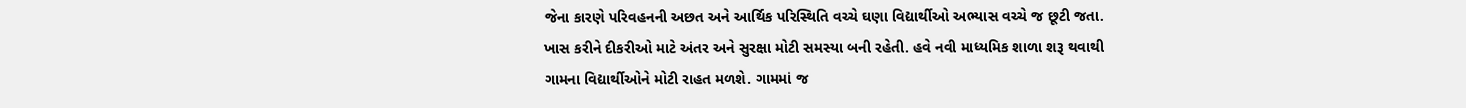જેના કારણે પરિવહનની અછત અને આર્થિક પરિસ્થિતિ વચ્ચે ઘણા વિદ્યાર્થીઓ અભ્યાસ વચ્ચે જ છૂટી જતા. ખાસ કરીને દીકરીઓ માટે અંતર અને સુરક્ષા મોટી સમસ્યા બની રહેતી. હવે નવી માધ્યમિક શાળા શરૂ થવાથી ગામના વિદ્યાર્થીઓને મોટી રાહત મળશે. ગામમાં જ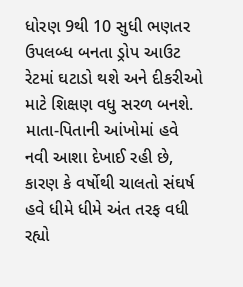ધોરણ 9થી 10 સુધી ભણતર ઉપલબ્ધ બનતા ડ્રોપ આઉટ રેટમાં ઘટાડો થશે અને દીકરીઓ માટે શિક્ષણ વધુ સરળ બનશે. માતા-પિતાની આંખોમાં હવે નવી આશા દેખાઈ રહી છે, કારણ કે વર્ષોથી ચાલતો સંઘર્ષ હવે ધીમે ધીમે અંત તરફ વધી રહ્યો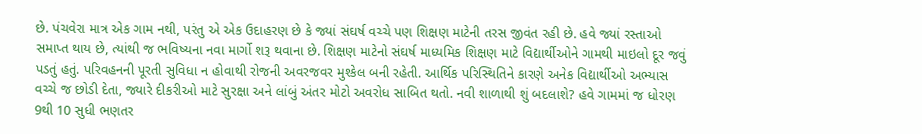છે. પંચવેરા માત્ર એક ગામ નથી, પરંતુ એ એક ઉદાહરણ છે કે જ્યાં સંઘર્ષ વચ્ચે પણ શિક્ષણ માટેની તરસ જીવંત રહી છે. હવે જ્યાં રસ્તાઓ સમાપ્ત થાય છે, ત્યાંથી જ ભવિષ્યના નવા માર્ગો શરૂ થવાના છે. શિક્ષણ માટેનો સંઘર્ષ માધ્યમિક શિક્ષણ માટે વિદ્યાર્થીઓને ગામથી માઇલો દૂર જવું પડતું હતું. પરિવહનની પૂરતી સુવિધા ન હોવાથી રોજની અવરજવર મુશ્કેલ બની રહેતી. આર્થિક પરિસ્થિતિને કારણે અનેક વિદ્યાર્થીઓ અભ્યાસ વચ્ચે જ છોડી દેતા, જ્યારે દીકરીઓ માટે સુરક્ષા અને લાંબું અંતર મોટો અવરોધ સાબિત થતો. નવી શાળાથી શું બદલાશે? હવે ગામમાં જ ધોરણ 9થી 10 સુધી ભણતર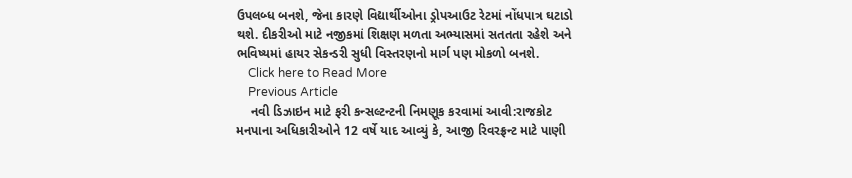ઉપલબ્ધ બનશે, જેના કારણે વિદ્યાર્થીઓના ડ્રોપઆઉટ રેટમાં નોંધપાત્ર ઘટાડો થશે. દીકરીઓ માટે નજીકમાં શિક્ષણ મળતા અભ્યાસમાં સતતતા રહેશે અને ભવિષ્યમાં હાયર સેકન્ડરી સુધી વિસ્તરણનો માર્ગ પણ મોકળો બનશે.
    Click here to Read More
    Previous Article
    નવી ડિઝાઇન માટે ફરી કન્સલ્ટન્ટની નિમણૂક કરવામાં આવી:રાજકોટ મનપાના અધિકારીઓને 12 વર્ષે યાદ આવ્યું કે, આજી રિવરફ્રન્ટ માટે પાણી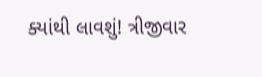ક્યાંથી લાવશું! ત્રીજીવાર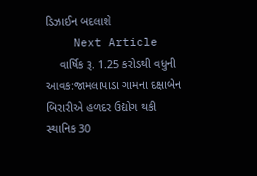ડિઝાઈન બદલાશે
    Next Article
    વાર્ષિક રૂ. 1.25 કરોડથી વધુની આવક:જામલાપાડા ગામના દક્ષાબેન બિરારીએ હળદર ઉદ્યોગ થકી સ્થાનિક 30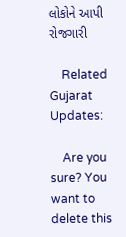લોકોને આપી રોજગારી

    Related Gujarat Updates:

    Are you sure? You want to delete this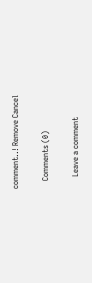comment..! Remove Cancel

    Comments (0)

      Leave a comment